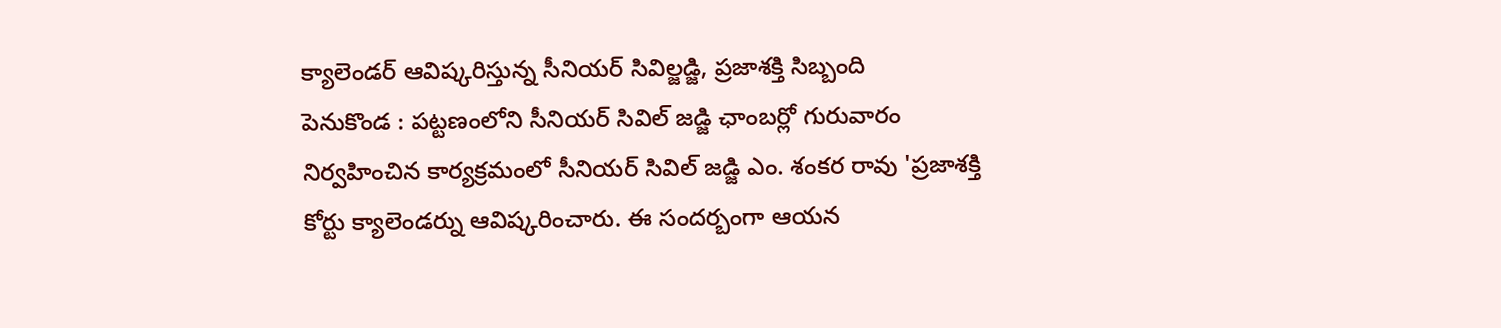క్యాలెండర్ ఆవిష్కరిస్తున్న సీనియర్ సివిల్జడ్జి, ప్రజాశక్తి సిబ్బంది
పెనుకొండ : పట్టణంలోని సీనియర్ సివిల్ జడ్జి ఛాంబర్లో గురువారం నిర్వహించిన కార్యక్రమంలో సీనియర్ సివిల్ జడ్జి ఎం. శంకర రావు 'ప్రజాశక్తి కోర్టు క్యాలెండర్ను ఆవిష్కరించారు. ఈ సందర్బంగా ఆయన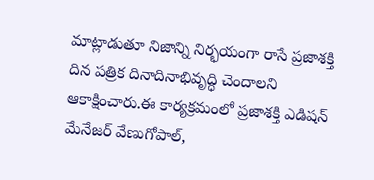మాట్లాడుతూ నిజాన్ని నిర్భయంగా రాసే ప్రజాశక్తి దిన పత్రిక దినాదినాభివృద్ధి చెందాలని ఆకాక్షించారు.ఈ కార్యక్రమంలో ప్రజాశక్తి ఎడిషన్ మేనేజర్ వేణుగోపాల్,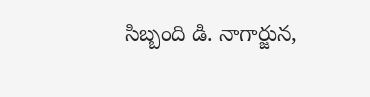సిబ్బంది డి. నాగార్జున,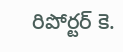రిపోర్టర్ కె.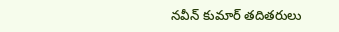నవీన్ కుమార్ తదితరులు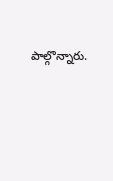పాల్గొన్నారు.